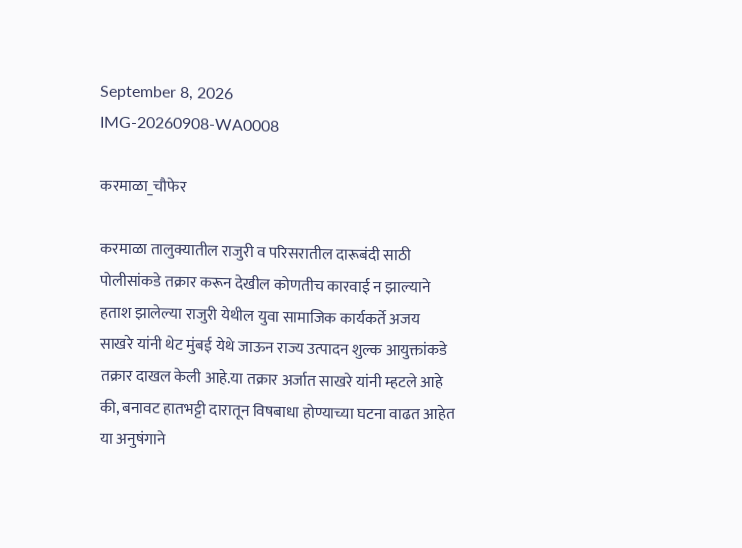September 8, 2026
IMG-20260908-WA0008

करमाळा_चौफेर

करमाळा तालुक्यातील राजुरी व परिसरातील दारूबंदी साठी पोलीसांकडे तक्रार करून देखील कोणतीच कारवाई न झाल्याने हताश झालेल्या राजुरी येथील युवा सामाजिक कार्यकर्ते अजय साखरे यांनी थेट मुंबई येथे जाऊन राज्य उत्पादन शुल्क आयुक्तांकडे तक्रार दाखल केली आहे.या तक्रार अर्जात साखरे यांनी म्हटले आहे की, बनावट हातभट्टी दारातून विषबाधा होण्याच्या घटना वाढत आहेत या अनुषंगाने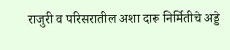राजुरी व परिसरातील अशा दारू निर्मितीचे अड्डे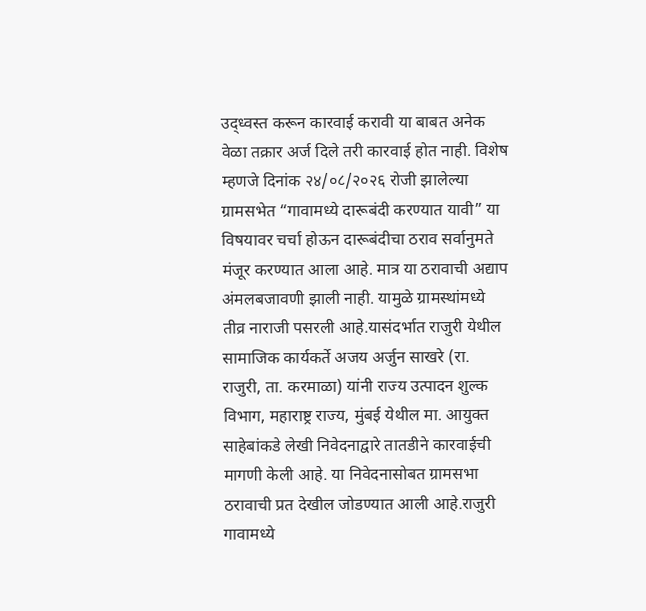उद्ध्वस्त करून कारवाई करावी या बाबत अनेक वेळा तक्रार अर्ज दिले तरी कारवाई होत नाही. विशेष म्हणजे दिनांक २४/०८/२०२६ रोजी झालेल्या ग्रामसभेत “गावामध्ये दारूबंदी करण्यात यावी” या विषयावर चर्चा होऊन दारूबंदीचा ठराव सर्वानुमते मंजूर करण्यात आला आहे. मात्र या ठरावाची अद्याप अंमलबजावणी झाली नाही. यामुळे ग्रामस्थांमध्ये तीव्र नाराजी पसरली आहे.यासंदर्भात राजुरी येथील सामाजिक कार्यकर्ते अजय अर्जुन साखरे (रा. राजुरी, ता. करमाळा) यांनी राज्य उत्पादन शुल्क विभाग, महाराष्ट्र राज्य, मुंबई येथील मा. आयुक्त साहेबांकडे लेखी निवेदनाद्वारे तातडीने कारवाईची मागणी केली आहे. या निवेदनासोबत ग्रामसभा ठरावाची प्रत देखील जोडण्यात आली आहे.राजुरी गावामध्ये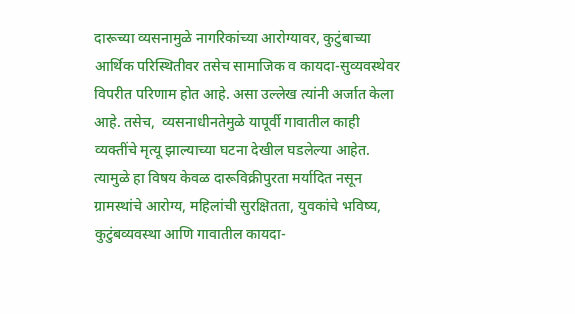दारूच्या व्यसनामुळे नागरिकांच्या आरोग्यावर, कुटुंबाच्या आर्थिक परिस्थितीवर तसेच सामाजिक व कायदा-सुव्यवस्थेवर विपरीत परिणाम होत आहे. असा उल्लेख त्यांनी अर्जात केला आहे. तसेच,  व्यसनाधीनतेमुळे यापूर्वी गावातील काही व्यक्तींचे मृत्यू झाल्याच्या घटना देखील घडलेल्या आहेत. त्यामुळे हा विषय केवळ दारूविक्रीपुरता मर्यादित नसून ग्रामस्थांचे आरोग्य, महिलांची सुरक्षितता, युवकांचे भविष्य, कुटुंबव्यवस्था आणि गावातील कायदा-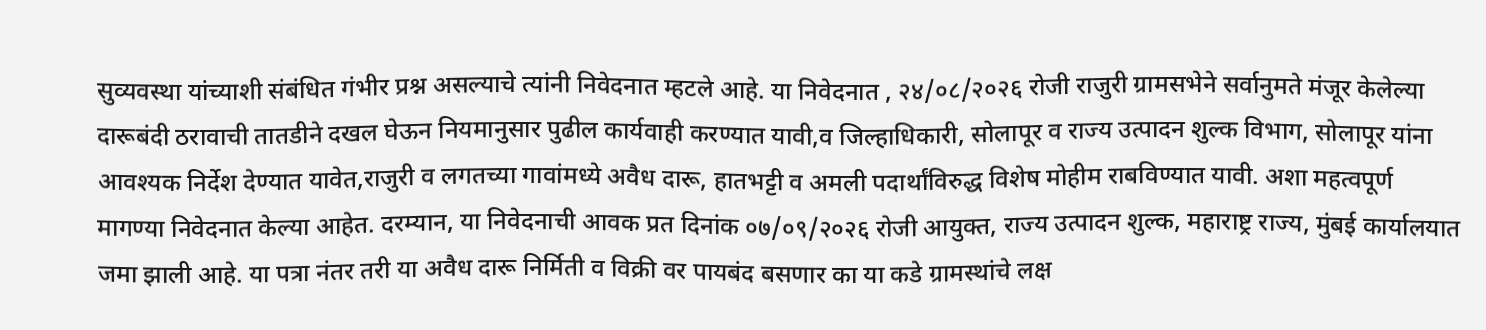सुव्यवस्था यांच्याशी संबंधित गंभीर प्रश्न असल्याचे त्यांनी निवेदनात म्हटले आहे. या निवेदनात , २४/०८/२०२६ रोजी राजुरी ग्रामसभेने सर्वानुमते मंजूर केलेल्या दारूबंदी ठरावाची तातडीने दखल घेऊन नियमानुसार पुढील कार्यवाही करण्यात यावी,व जिल्हाधिकारी, सोलापूर व राज्य उत्पादन शुल्क विभाग, सोलापूर यांना आवश्यक निर्देश देण्यात यावेत,राजुरी व लगतच्या गावांमध्ये अवैध दारू, हातभट्टी व अमली पदार्थांविरुद्ध विशेष मोहीम राबविण्यात यावी. अशा महत्वपूर्ण मागण्या निवेदनात केल्या आहेत. दरम्यान, या निवेदनाची आवक प्रत दिनांक ०७/०९/२०२६ रोजी आयुक्त, राज्य उत्पादन शुल्क, महाराष्ट्र राज्य, मुंबई कार्यालयात जमा झाली आहे. या पत्रा नंतर तरी या अवैध दारू निर्मिती व विक्री वर पायबंद बसणार का या कडे ग्रामस्थांचे लक्ष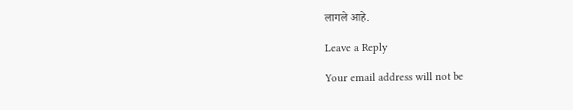लागले आहे.

Leave a Reply

Your email address will not be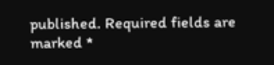published. Required fields are marked *